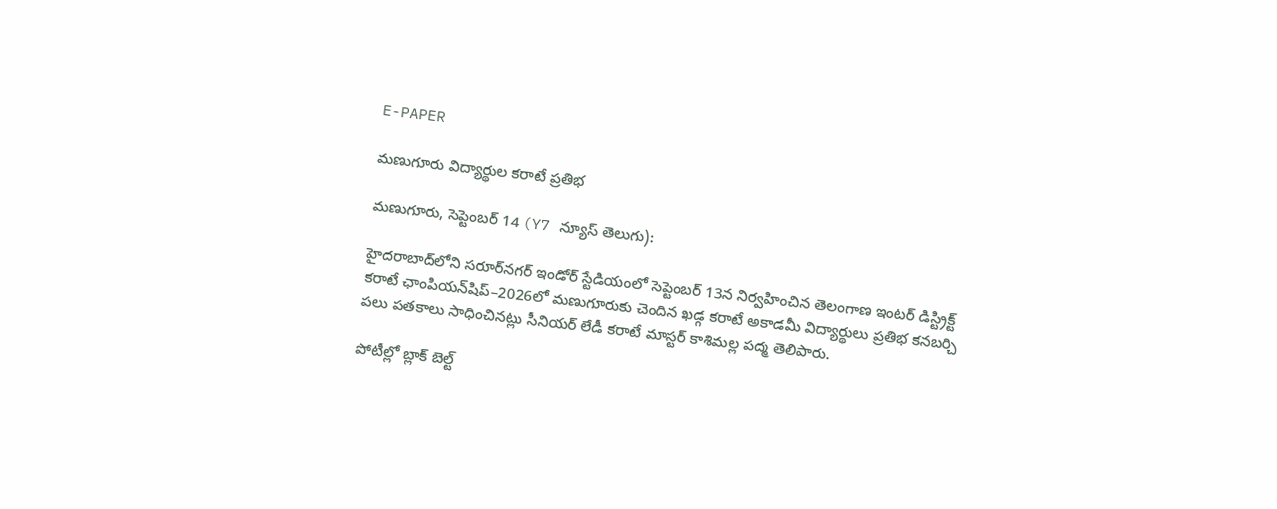E-PAPER

మణుగూరు విద్యార్థుల కరాటే ప్రతిభ

మణుగూరు, సెప్టెంబర్ 14 (Y7 న్యూస్ తెలుగు):

హైదరాబాద్‌లోని సరూర్‌నగర్ ఇండోర్ స్టేడియంలో సెప్టెంబర్ 13న నిర్వహించిన తెలంగాణ ఇంటర్ డిస్ట్రిక్ట్ కరాటే ఛాంపియన్‌షిప్–2026లో మణుగూరుకు చెందిన ఖడ్గ కరాటే అకాడమీ విద్యార్థులు ప్రతిభ కనబర్చి పలు పతకాలు సాధించినట్లు సీనియర్ లేడీ కరాటే మాస్టర్ కాశిమల్ల పద్మ తెలిపారు.

పోటీల్లో బ్లాక్ బెల్ట్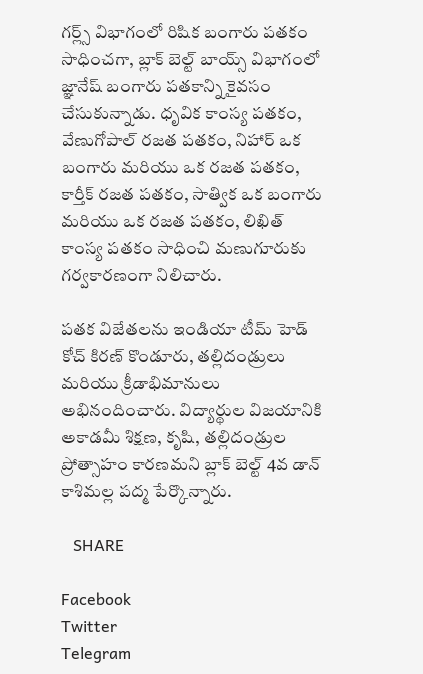గర్ల్స్ విభాగంలో రిషిక బంగారు పతకం సాధించగా, బ్లాక్ బెల్ట్ బాయ్స్ విభాగంలో జ్ఞానేష్ బంగారు పతకాన్ని కైవసం చేసుకున్నాడు. ధృవిక కాంస్య పతకం, వేణుగోపాల్ రజత పతకం, నిహార్ ఒక బంగారు మరియు ఒక రజత పతకం, కార్తీక్ రజత పతకం, సాత్విక ఒక బంగారు మరియు ఒక రజత పతకం, లిఖిత్ కాంస్య పతకం సాధించి మణుగూరుకు గర్వకారణంగా నిలిచారు.

పతక విజేతలను ఇండియా టీమ్ హెడ్ కోచ్ కిరణ్ కొండూరు, తల్లిదండ్రులు మరియు క్రీడాభిమానులు అభినందించారు. విద్యార్థుల విజయానికి అకాడమీ శిక్షణ, కృషి, తల్లిదండ్రుల ప్రోత్సాహం కారణమని బ్లాక్ బెల్ట్ 4వ డాన్ కాశిమల్ల పద్మ పేర్కొన్నారు.

   SHARE

Facebook
Twitter
Telegram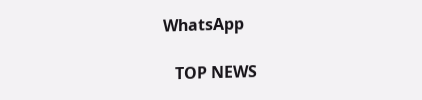WhatsApp

   TOP NEWS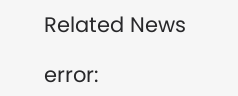Related News

error: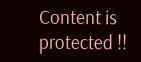Content is protected !!